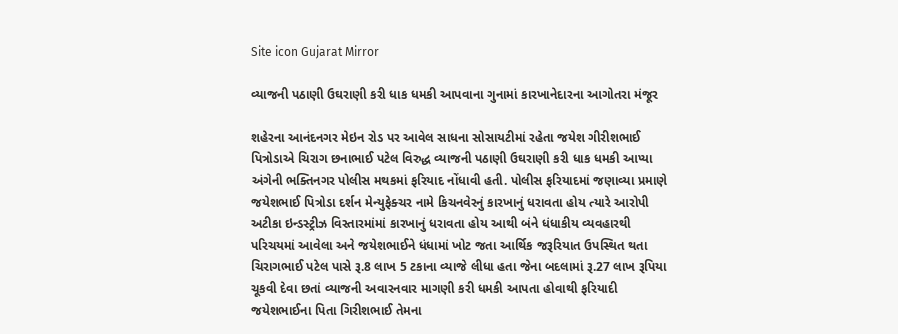Site icon Gujarat Mirror

વ્યાજની પઠાણી ઉઘરાણી કરી ધાક ધમકી આપવાના ગુનામાં કારખાનેદારના આગોતરા મંજૂર

શહેરના આનંદનગર મેઇન રોડ પર આવેલ સાધના સોસાયટીમાં રહેતા જયેશ ગીરીશભાઈ પિત્રોડાએ ચિરાગ છનાભાઈ પટેલ વિરુદ્ધ વ્યાજની પઠાણી ઉઘરાણી કરી ધાક ધમકી આપ્યા અંગેની ભક્તિનગર પોલીસ મથકમાં ફરિયાદ નોંધાવી હતી. પોલીસ ફરિયાદમાં જણાવ્યા પ્રમાણે જયેશભાઈ પિત્રોડા દર્શન મેન્યુફેક્ચર નામે કિચનવેરનું કારખાનું ધરાવતા હોય ત્યારે આરોપી અટીકા ઇન્ડસ્ટ્રીઝ વિસ્તારમાંમાં કારખાનું ધરાવતા હોય આથી બંને ધંધાકીય વ્યવહારથી પરિચયમાં આવેલા અને જયેશભાઈને ધંધામાં ખોટ જતા આર્થિક જરૂરિયાત ઉપસ્થિત થતા ચિરાગભાઈ પટેલ પાસે રૂ.8 લાખ 5 ટકાના વ્યાજે લીધા હતા જેના બદલામાં રૂ.27 લાખ રૂપિયા ચૂકવી દેવા છતાં વ્યાજની અવારનવાર માગણી કરી ધમકી આપતા હોવાથી ફરિયાદી જયેશભાઈના પિતા ગિરીશભાઈ તેમના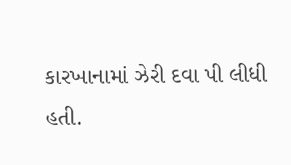કારખાનામાં ઝેરી દવા પી લીધી હતી.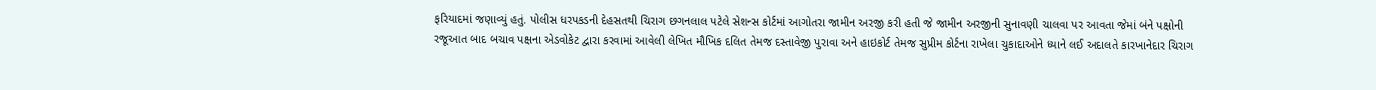ફરિયાદમાં જણાવ્યું હતું. પોલીસ ધરપકડની દેહસતથી ચિરાગ છગનલાલ પટેલે સેશન્સ કોર્ટમાં આગોતરા જામીન અરજી કરી હતી જે જામીન અરજીની સુનાવણી ચાલવા પર આવતા જેમાં બંને પક્ષોની રજૂઆત બાદ બચાવ પક્ષના એડવોકેટ દ્વારા કરવામાં આવેલી લેખિત મૌખિક દલિત તેમજ દસ્તાવેજી પુરાવા અને હાઇકોર્ટ તેમજ સુપ્રીમ કોર્ટના રાખેલા ચુકાદાઓને ધ્યાને લઈ અદાલતે કારખાનેદાર ચિરાગ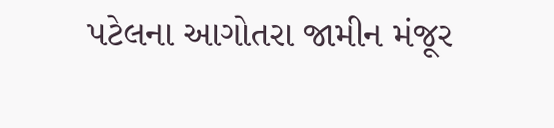પટેલના આગોતરા જામીન મંજૂર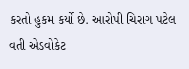કરતો હુકમ કર્યો છે. આરોપી ચિરાગ પટેલ વતી એડવોકેટ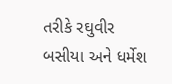તરીકે રઘુવીર બસીયા અને ધર્મેશ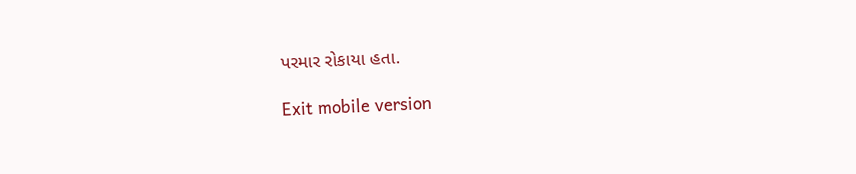પરમાર રોકાયા હતા.

Exit mobile version